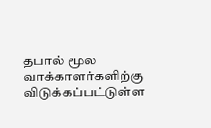தபால் மூல வாக்காளர்களிற்கு விடுக்கப்பட்டுள்ள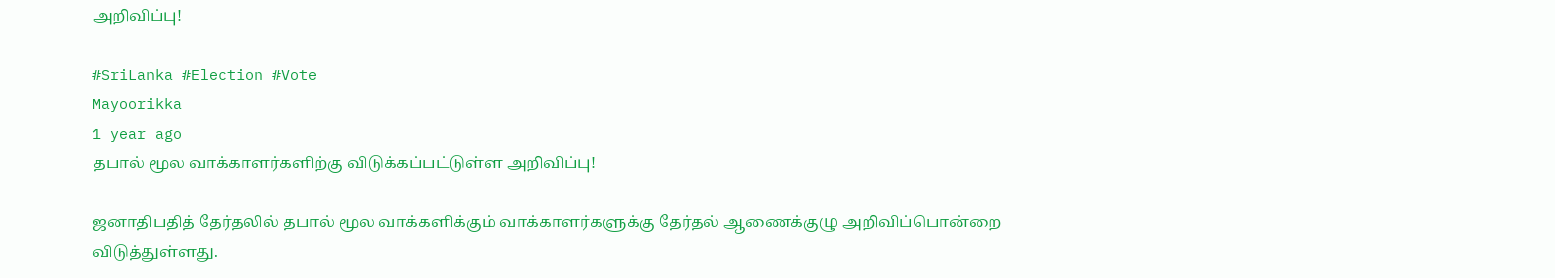அறிவிப்பு!

#SriLanka #Election #Vote
Mayoorikka
1 year ago
தபால் மூல வாக்காளர்களிற்கு விடுக்கப்பட்டுள்ள அறிவிப்பு!

ஜனாதிபதித் தேர்தலில் தபால் மூல வாக்களிக்கும் வாக்காளர்களுக்கு தேர்தல் ஆணைக்குழு அறிவிப்பொன்றை விடுத்துள்ளது.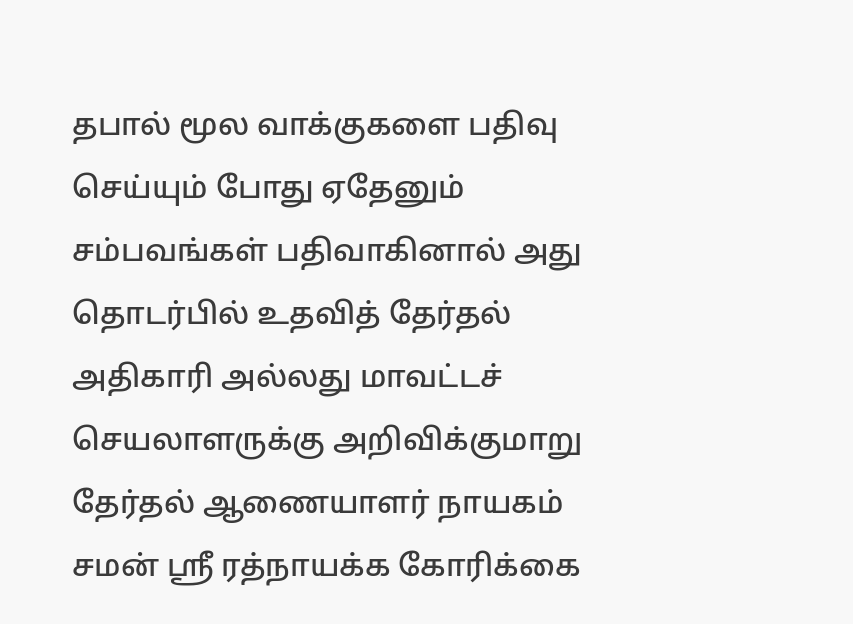தபால் மூல வாக்குகளை பதிவு செய்யும் போது ஏதேனும் சம்பவங்கள் பதிவாகினால் அது தொடர்பில் உதவித் தேர்தல் அதிகாரி அல்லது மாவட்டச் செயலாளருக்கு அறிவிக்குமாறு தேர்தல் ஆணையாளர் நாயகம் சமன் ஸ்ரீ ரத்நாயக்க கோரிக்கை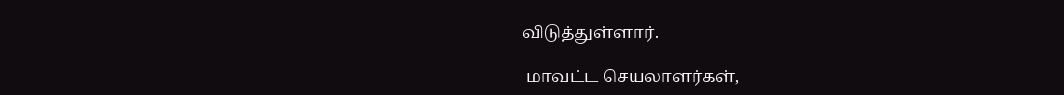விடுத்துள்ளார்.

 மாவட்ட செயலாளர்கள்,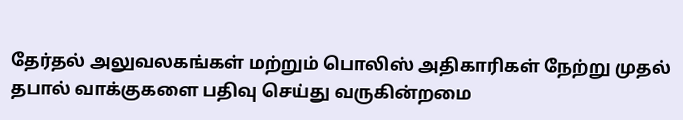தேர்தல் அலுவலகங்கள் மற்றும் பொலிஸ் அதிகாரிகள் நேற்று முதல் தபால் வாக்குகளை பதிவு செய்து வருகின்றமை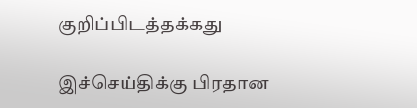குறிப்பிடத்தக்கது

இச்செய்திக்கு பிரதான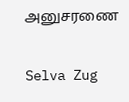அனுசரணை

Selva Zug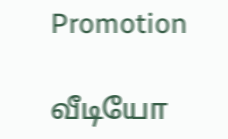Promotion

வீடியோ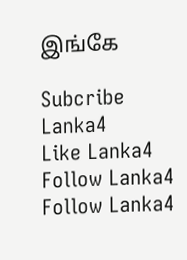இங்கே

Subcribe Lanka4
Like Lanka4
Follow Lanka4
Follow Lanka4